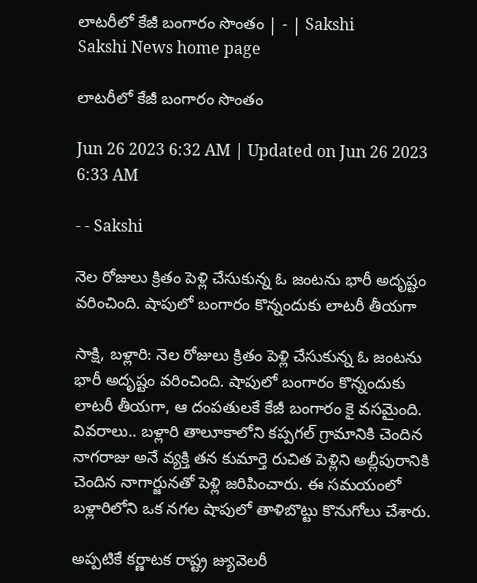లాటరీలో కేజీ బంగారం సొంతం | - | Sakshi
Sakshi News home page

లాటరీలో కేజీ బంగారం సొంతం

Jun 26 2023 6:32 AM | Updated on Jun 26 2023 6:33 AM

- - Sakshi

నెల రోజులు క్రితం పెళ్లి చేసుకున్న ఓ జంటను భారీ అదృష్టం వరించింది. షాపులో బంగారం కొన్నందుకు లాటరీ తీయగా

సాక్షి, బళ్లారి: నెల రోజులు క్రితం పెళ్లి చేసుకున్న ఓ జంటను భారీ అదృష్టం వరించింది. షాపులో బంగారం కొన్నందుకు లాటరీ తీయగా, ఆ దంపతులకే కేజీ బంగారం కై వసమైంది. వివరాలు.. బళ్లారి తాలూకాలోని కప్పగల్‌ గ్రామానికి చెందిన నాగరాజు అనే వ్యక్తి తన కుమార్తె రుచిత పెళ్లిని అల్లీపురానికి చెందిన నాగార్జునతో పెళ్లి జరిపించారు. ఈ సమయంలో బళ్లారిలోని ఒక నగల షాపులో తాళిబొట్టు కొనుగోలు చేశారు.

అప్పటికే కర్ణాటక రాష్ట్ర జ్యువెలరీ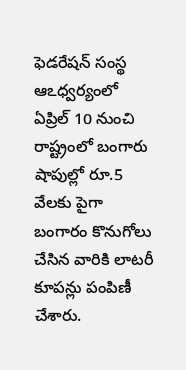ఫెడరేషన్‌ సంస్థ ఆఽధ్వర్యంలో ఏప్రిల్‌ 10 నుంచి రాష్ట్రంలో బంగారు షాపుల్లో రూ.5 వేలకు పైగా బంగారం కొనుగోలు చేసిన వారికి లాటరీ కూపన్లు పంపిణీ చేశారు.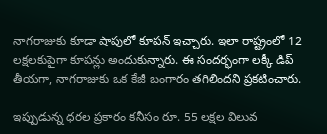నాగరాజుకు కూడా షాపులో కూపన్‌ ఇచ్చారు. ఇలా రాష్ట్రంలో 12 లక్షలకుపైగా కూపన్లు అందుకున్నారు. ఈ సందర్భంగా లక్కీ డిప్‌ తీయగా, నాగరాజుకు ఒక కేజీ బంగారం తగిలిందని ప్రకటించారు.

ఇప్పుడున్న ధరల ప్రకారం కనీసం రూ. 55 లక్షల విలువ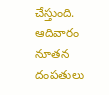చేస్తుంది. ఆదివారం నూతన దంపతులు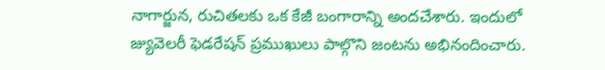నాగార్జున, రుచితలకు ఒక కేజీ బంగారాన్ని అందచేశారు. ఇందులో జ్యువెలరీ ఫెడరేషన్‌ ప్రముఖులు పాల్గొని జంటను అభినందించారు.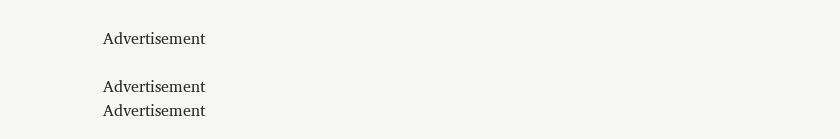Advertisement

Advertisement
Advertisement